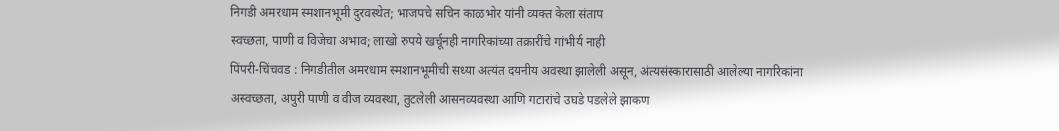निगडी अमरधाम स्मशानभूमी दुरवस्थेत; भाजपचे सचिन काळभोर यांनी व्यक्त केला संताप
स्वच्छता, पाणी व विजेचा अभाव; लाखो रुपये खर्चूनही नागरिकांच्या तक्रारींचे गांभीर्य नाही
पिंपरी-चिंचवड : निगडीतील अमरधाम स्मशानभूमीची सध्या अत्यंत दयनीय अवस्था झालेली असून, अंत्यसंस्कारासाठी आलेल्या नागरिकांना अस्वच्छता, अपुरी पाणी व वीज व्यवस्था, तुटलेली आसनव्यवस्था आणि गटारांचे उघडे पडलेले झाकण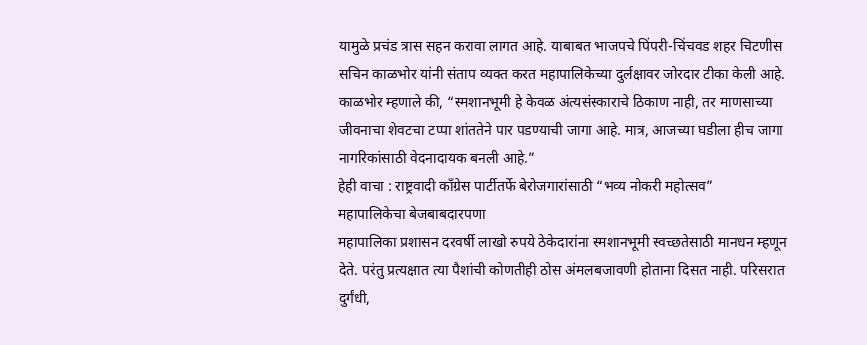यामुळे प्रचंड त्रास सहन करावा लागत आहे. याबाबत भाजपचे पिंपरी-चिंचवड शहर चिटणीस सचिन काळभोर यांनी संताप व्यक्त करत महापालिकेच्या दुर्लक्षावर जोरदार टीका केली आहे.
काळभोर म्हणाले की, “स्मशानभूमी हे केवळ अंत्यसंस्काराचे ठिकाण नाही, तर माणसाच्या जीवनाचा शेवटचा टप्पा शांततेने पार पडण्याची जागा आहे. मात्र, आजच्या घडीला हीच जागा नागरिकांसाठी वेदनादायक बनली आहे.”
हेही वाचा : राष्ट्रवादी काँग्रेस पार्टीतर्फे बेरोजगारांसाठी “भव्य नोकरी महोत्सव”
महापालिकेचा बेजबाबदारपणा
महापालिका प्रशासन दरवर्षी लाखो रुपये ठेकेदारांना स्मशानभूमी स्वच्छतेसाठी मानधन म्हणून देते. परंतु प्रत्यक्षात त्या पैशांची कोणतीही ठोस अंमलबजावणी होताना दिसत नाही. परिसरात दुर्गंधी,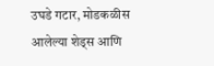उघडे गटार, मोडकळीस आलेल्या शेड्स आणि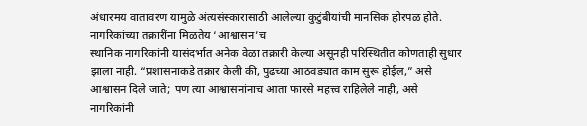अंधारमय वातावरण यामुळे अंत्यसंस्कारासाठी आलेल्या कुटुंबीयांची मानसिक होरपळ होते.
नागरिकांच्या तक्रारींना मिळतेय ‘आश्वासन’च
स्थानिक नागरिकांनी यासंदर्भात अनेक वेळा तक्रारी केल्या असूनही परिस्थितीत कोणताही सुधार झाला नाही. “प्रशासनाकडे तक्रार केली की, पुढच्या आठवड्यात काम सुरू होईल,” असे आश्वासन दिले जाते; पण त्या आश्वासनांनाच आता फारसे महत्त्व राहिलेले नाही, असे नागरिकांनी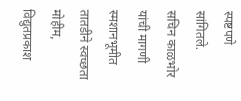स्पष्टपणे सांगितले.
सचिन काळभोर यांची मागणी
स्मशानभूमीत तातडीने स्वच्छता मोहीम, विद्युतप्रकाश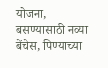योजना, बसण्यासाठी नव्या बेंचेस, पिण्याच्या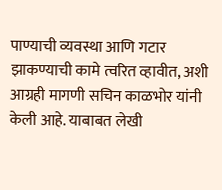पाण्याची व्यवस्था आणि गटार झाकण्याची कामे त्वरित व्हावीत, अशी आग्रही मागणी सचिन काळभोर यांनी केली आहे. याबाबत लेखी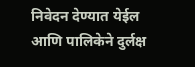निवेदन देण्यात येईल आणि पालिकेने दुर्लक्ष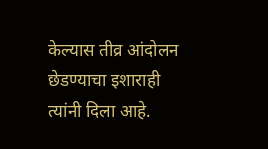केल्यास तीव्र आंदोलन छेडण्याचा इशाराही त्यांनी दिला आहे.